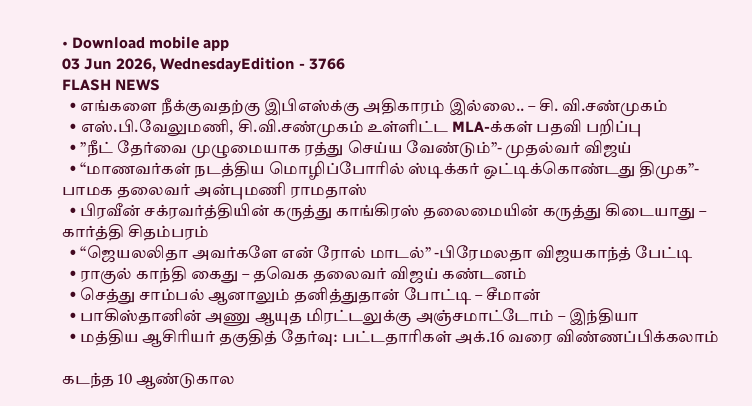• Download mobile app
03 Jun 2026, WednesdayEdition - 3766
FLASH NEWS
  • எங்களை நீக்குவதற்கு இபிஎஸ்க்கு அதிகாரம் இல்லை.. – சி. வி.சண்முகம்
  • எஸ்.பி.வேலுமணி, சி.வி.சண்முகம் உள்ளிட்ட MLA-க்கள் பதவி பறிப்பு
  • ”நீட் தேர்வை முழுமையாக ரத்து செய்ய வேண்டும்”- முதல்வர் விஜய்
  • “மாணவர்கள் நடத்திய மொழிப்போரில் ஸ்டிக்கர் ஒட்டிக்கொண்டது திமுக”- பாமக தலைவர் அன்புமணி ராமதாஸ்
  • பிரவீன் சக்ரவர்த்தியின் கருத்து காங்கிரஸ் தலைமையின் கருத்து கிடையாது – கார்த்தி சிதம்பரம்
  • “ஜெயலலிதா அவர்களே என் ரோல் மாடல்” -பிரேமலதா விஜயகாந்த் பேட்டி
  • ராகுல் காந்தி கைது – தவெக தலைவர் விஜய் கண்டனம்
  • செத்து சாம்பல் ஆனாலும் தனித்துதான் போட்டி – சீமான்
  • பாகிஸ்தானின் அணு ஆயுத மிரட்டலுக்கு அஞ்சமாட்டோம் – இந்தியா
  • மத்திய ஆசிரியர் தகுதித் தேர்வு: பட்டதாரிகள் அக்.16 வரை விண்ணப்பிக்கலாம்

கடந்த 10 ஆண்டுகால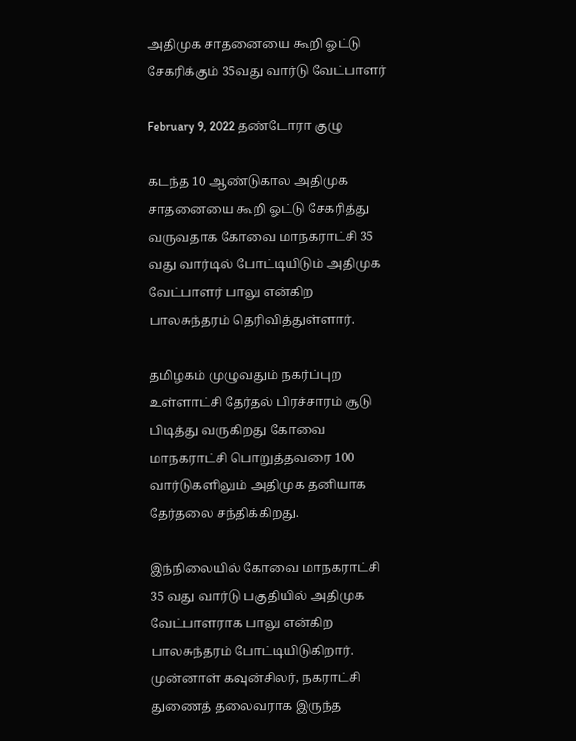அதிமுக சாதனையை கூறி ஓட்டு சேகரிக்கும் 35வது வார்டு வேட்பாளர்

February 9, 2022 தண்டோரா குழு

கடந்த 10 ஆண்டுகால அதிமுக சாதனையை கூறி ஓட்டு சேகரித்து வருவதாக கோவை மாநகராட்சி 35 வது வார்டில் போட்டியிடும் அதிமுக வேட்பாளர் பாலு என்கிற பாலசுந்தரம் தெரிவித்துள்ளார்.

தமிழகம் முழுவதும் நகர்ப்புற உள்ளாட்சி தேர்தல் பிரச்சாரம் சூடு பிடித்து வருகிறது கோவை மாநகராட்சி பொறுத்தவரை 100 வார்டுகளிலும் அதிமுக தனியாக தேர்தலை சந்திக்கிறது.

இந்நிலையில் கோவை மாநகராட்சி 35 வது வார்டு பகுதியில் அதிமுக வேட்பாளராக பாலு என்கிற பாலசுந்தரம் போட்டியிடுகிறார். முன்னாள் கவுன்சிலர், நகராட்சி துணைத் தலைவராக இருந்த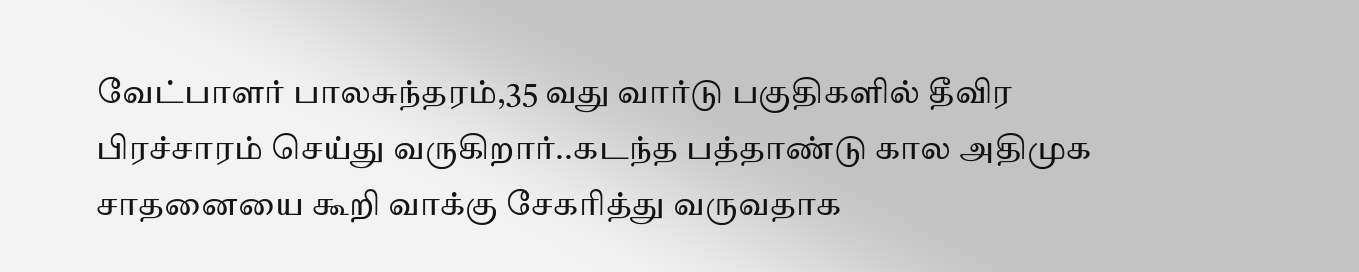வேட்பாளர் பாலசுந்தரம்,35 வது வார்டு பகுதிகளில் தீவிர பிரச்சாரம் செய்து வருகிறார்..கடந்த பத்தாண்டு கால அதிமுக சாதனையை கூறி வாக்கு சேகரித்து வருவதாக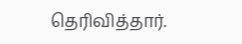தெரிவித்தார்.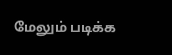மேலும் படிக்க